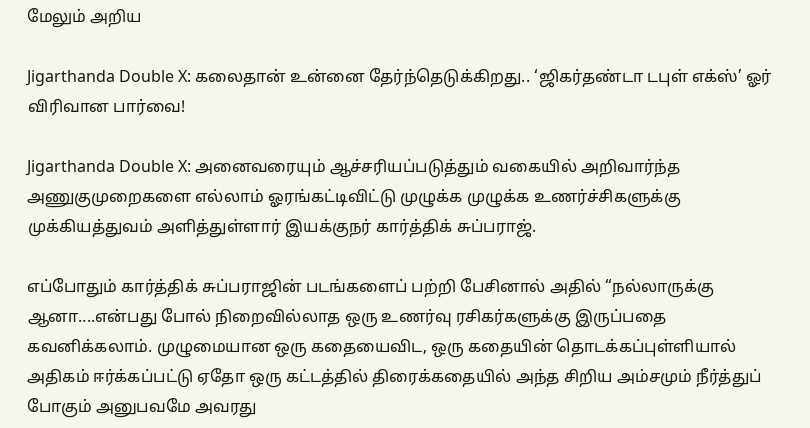மேலும் அறிய

Jigarthanda Double X: கலைதான் உன்னை தேர்ந்தெடுக்கிறது.. ‘ஜிகர்தண்டா டபுள் எக்ஸ்’ ஓர் விரிவான பார்வை!

Jigarthanda Double X: அனைவரையும் ஆச்சரியப்படுத்தும் வகையில் அறிவார்ந்த அணுகுமுறைகளை எல்லாம் ஓரங்கட்டிவிட்டு முழுக்க முழுக்க உணர்ச்சிகளுக்கு முக்கியத்துவம் அளித்துள்ளார் இயக்குநர் கார்த்திக் சுப்பராஜ்.

எப்போதும் கார்த்திக் சுப்பராஜின் படங்களைப் பற்றி பேசினால் அதில் “நல்லாருக்கு ஆனா....என்பது போல் நிறைவில்லாத ஒரு உணர்வு ரசிகர்களுக்கு இருப்பதை கவனிக்கலாம். முழுமையான ஒரு கதையைவிட, ஒரு கதையின் தொடக்கப்புள்ளியால் அதிகம் ஈர்க்கப்பட்டு ஏதோ ஒரு கட்டத்தில் திரைக்கதையில் அந்த சிறிய அம்சமும் நீர்த்துப் போகும் அனுபவமே அவரது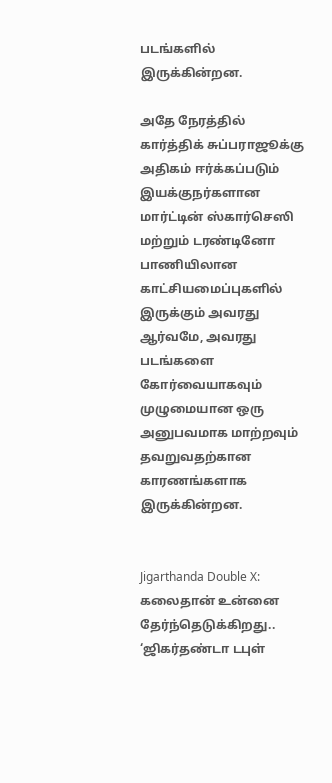படங்களில் இருக்கின்றன.

அதே நேரத்தில் கார்த்திக் சுப்பராஜூக்கு அதிகம் ஈர்க்கப்படும் இயக்குநர்களான மார்ட்டின் ஸ்கார்செஸி மற்றும் டரண்டினோ பாணியிலான காட்சியமைப்புகளில் இருக்கும் அவரது ஆர்வமே, அவரது படங்களை கோர்வையாகவும் முழுமையான ஒரு அனுபவமாக மாற்றவும் தவறுவதற்கான காரணங்களாக இருக்கின்றன.


Jigarthanda Double X: கலைதான் உன்னை தேர்ந்தெடுக்கிறது.. ‘ஜிகர்தண்டா டபுள்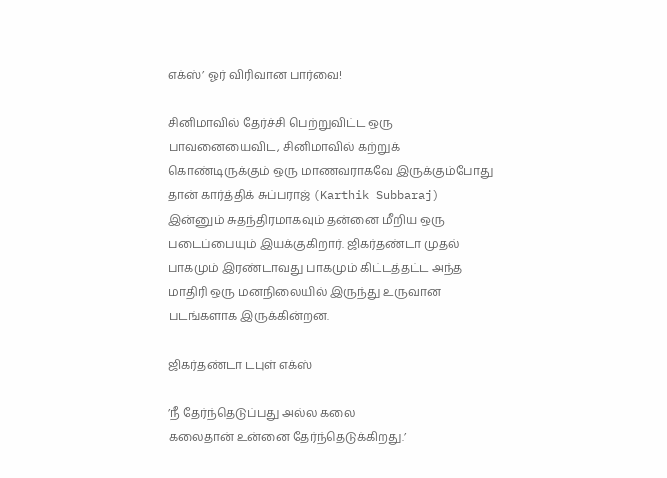எக்ஸ்’ ஓர் விரிவான பார்வை!

சினிமாவில் தேர்ச்சி பெற்றுவிட்ட ஒரு பாவனையைவிட, சினிமாவில் கற்றுக் கொண்டிருக்கும் ஒரு மாணவராகவே இருக்கும்போது தான் கார்த்திக் சுப்பராஜ் (Karthik Subbaraj) இன்னும் சுதந்திரமாகவும் தன்னை மீறிய ஒரு படைப்பையும் இயக்குகிறார். ஜிகர்தண்டா முதல் பாகமும் இரண்டாவது பாகமும் கிட்டத்தட்ட அந்த மாதிரி ஒரு மனநிலையில் இருந்து உருவான படங்களாக இருக்கின்றன.

ஜிகர்தண்டா டபுள் எக்ஸ்

’நீ தேர்ந்தெடுப்பது அல்ல கலை
கலைதான் உன்னை தேர்ந்தெடுக்கிறது.’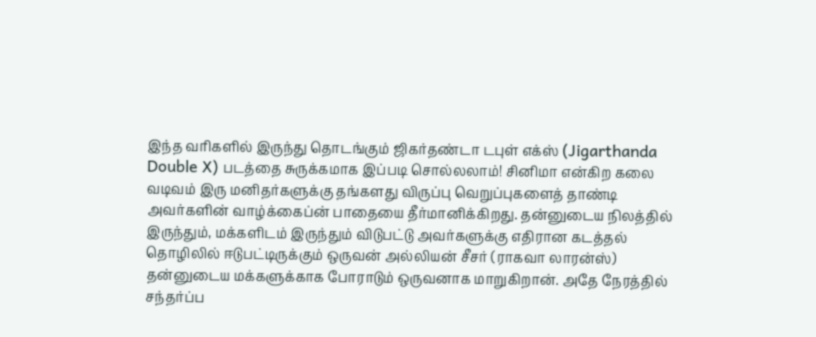இந்த வரிகளில் இருந்து தொடங்கும் ஜிகர்தண்டா டபுள் எக்ஸ் (Jigarthanda Double X) படத்தை சுருக்கமாக இப்படி சொல்லலாம்! சினிமா என்கிற கலை வடிவம் இரு மனிதர்களுக்கு தங்களது விருப்பு வெறுப்புகளைத் தாண்டி அவர்களின் வாழ்க்கைப்ன் பாதையை தீர்மானிக்கிறது. தன்னுடைய நிலத்தில் இருந்தும், மக்களிடம் இருந்தும் விடுபட்டு அவர்களுக்கு எதிரான கடத்தல் தொழிலில் ஈடுபட்டிருக்கும் ஒருவன் அல்லியன் சீசர் (ராகவா லாரன்ஸ்) தன்னுடைய மக்களுக்காக போராடும் ஒருவனாக மாறுகிறான். அதே நேரத்தில் சந்தர்ப்ப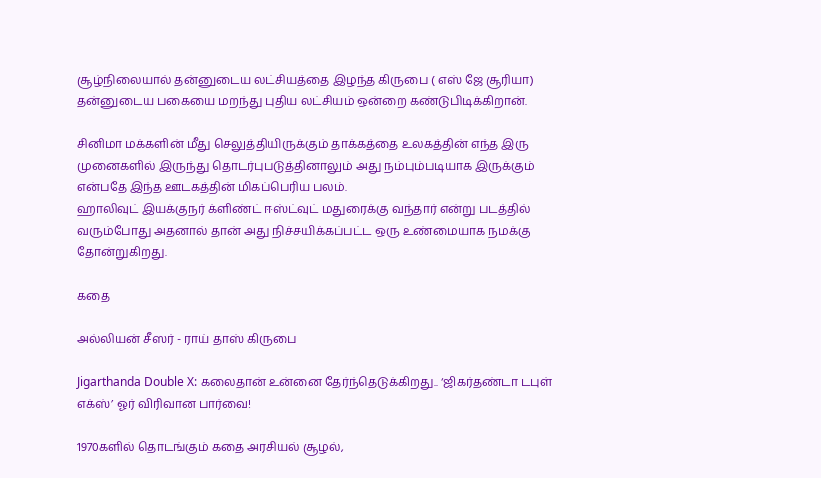சூழ்நிலையால் தன்னுடைய லட்சியத்தை இழந்த கிருபை ( எஸ் ஜே சூரியா) தன்னுடைய பகையை மறந்து புதிய லட்சியம் ஒன்றை கண்டுபிடிக்கிறான்.

சினிமா மக்களின் மீது செலுத்தியிருக்கும் தாக்கத்தை உலகத்தின் எந்த இரு முனைகளில் இருந்து தொடர்புபடுத்தினாலும் அது நம்பும்படியாக இருக்கும் என்பதே இந்த ஊடகத்தின் மிகப்பெரிய பலம்.
ஹாலிவுட் இயக்குநர் க்ளிண்ட் ஈஸ்ட்வுட் மதுரைக்கு வந்தார் என்று படத்தில் வரும்போது அதனால் தான் அது நிச்சயிக்கப்பட்ட ஒரு உண்மையாக நமக்கு தோன்றுகிறது.

கதை

அல்லியன் சீஸர் - ராய் தாஸ் கிருபை

Jigarthanda Double X: கலைதான் உன்னை தேர்ந்தெடுக்கிறது.. ‘ஜிகர்தண்டா டபுள் எக்ஸ்’ ஓர் விரிவான பார்வை!

1970களில் தொடங்கும் கதை அரசியல் சூழல்,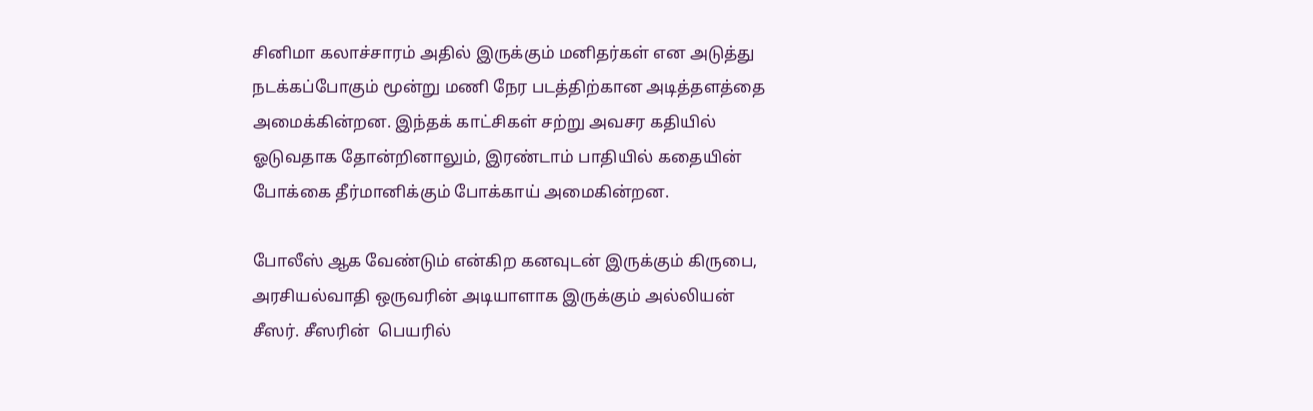சினிமா கலாச்சாரம் அதில் இருக்கும் மனிதர்கள் என அடுத்து நடக்கப்போகும் மூன்று மணி நேர படத்திற்கான அடித்தளத்தை அமைக்கின்றன. இந்தக் காட்சிகள் சற்று அவசர கதியில் ஓடுவதாக தோன்றினாலும், இரண்டாம் பாதியில் கதையின் போக்கை தீர்மானிக்கும் போக்காய் அமைகின்றன.

போலீஸ் ஆக வேண்டும் என்கிற கனவுடன் இருக்கும் கிருபை, அரசியல்வாதி ஒருவரின் அடியாளாக இருக்கும் அல்லியன் சீஸர். சீஸரின்  பெயரில்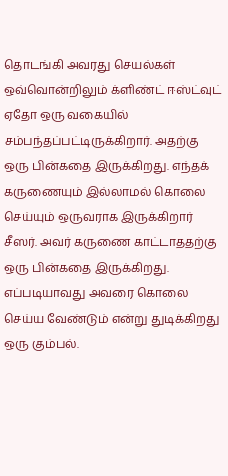தொடங்கி அவரது செயல்கள் ஒவ்வொன்றிலும் க்ளிண்ட் ஈஸ்ட்வுட் ஏதோ ஒரு வகையில் சம்பந்தப்பட்டிருக்கிறார். அதற்கு ஒரு பின்கதை இருக்கிறது. எந்தக் கருணையும் இல்லாமல் கொலை செய்யும் ஒருவராக இருக்கிறார் சீஸர். அவர் கருணை காட்டாததற்கு ஒரு பின்கதை இருக்கிறது. எப்படியாவது அவரை கொலை செய்ய வேண்டும் என்று துடிக்கிறது ஒரு கும்பல்.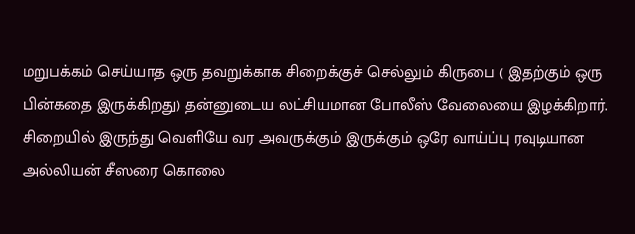மறுபக்கம் செய்யாத ஒரு தவறுக்காக சிறைக்குச் செல்லும் கிருபை ( இதற்கும் ஒரு பின்கதை இருக்கிறது) தன்னுடைய லட்சியமான போலீஸ் வேலையை இழக்கிறார். சிறையில் இருந்து வெளியே வர அவருக்கும் இருக்கும் ஒரே வாய்ப்பு ரவுடியான அல்லியன் சீஸரை கொலை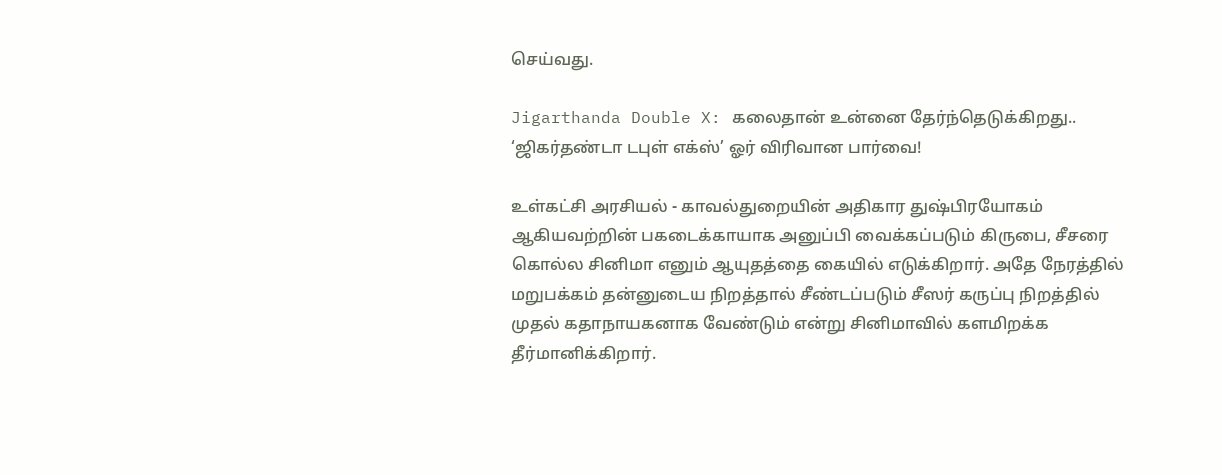செய்வது.

Jigarthanda Double X: கலைதான் உன்னை தேர்ந்தெடுக்கிறது.. ‘ஜிகர்தண்டா டபுள் எக்ஸ்’ ஓர் விரிவான பார்வை!

உள்கட்சி அரசியல் - காவல்துறையின் அதிகார துஷ்பிரயோகம் ஆகியவற்றின் பகடைக்காயாக அனுப்பி வைக்கப்படும் கிருபை, சீசரை கொல்ல சினிமா எனும் ஆயுதத்தை கையில் எடுக்கிறார். அதே நேரத்தில் மறுபக்கம் தன்னுடைய நிறத்தால் சீண்டப்படும் சீஸர் கருப்பு நிறத்தில் முதல் கதாநாயகனாக வேண்டும் என்று சினிமாவில் களமிறக்க தீர்மானிக்கிறார்.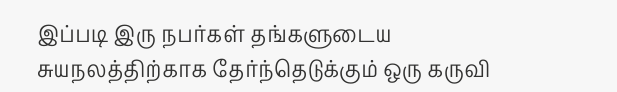இப்படி இரு நபர்கள் தங்களுடைய சுயநலத்திற்காக தேர்ந்தெடுக்கும் ஒரு கருவி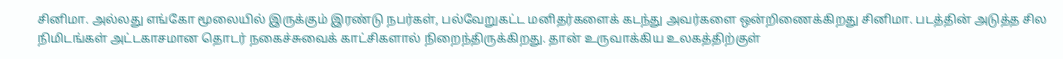சினிமா. அல்லது எங்கோ மூலையில் இருக்கும் இரண்டு நபர்கள், பல்வேறுகட்ட மனிதர்களைக் கடந்து அவர்களை ஒன்றிணைக்கிறது சினிமா. படத்தின் அடுத்த சில நிமிடங்கள் அட்டகாசமான தொடர் நகைச்சுவைக் காட்சிகளால் நிறைந்திருக்கிறது. தான் உருவாக்கிய உலகத்திற்குள்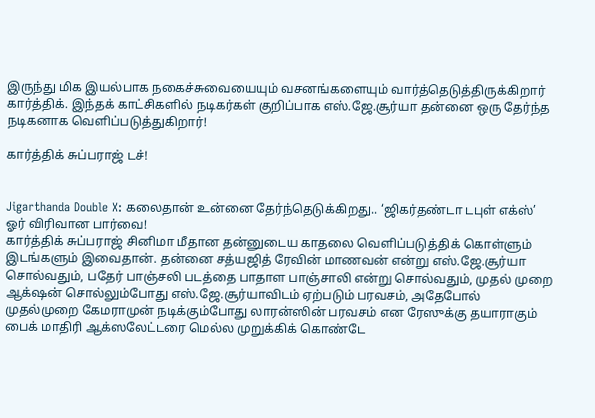இருந்து மிக இயல்பாக நகைச்சுவையையும் வசனங்களையும் வார்த்தெடுத்திருக்கிறார் கார்த்திக். இந்தக் காட்சிகளில் நடிகர்கள் குறிப்பாக எஸ்.ஜே.சூர்யா தன்னை ஒரு தேர்ந்த நடிகனாக வெளிப்படுத்துகிறார்!

கார்த்திக் சுப்பராஜ் டச்!


Jigarthanda Double X: கலைதான் உன்னை தேர்ந்தெடுக்கிறது.. ‘ஜிகர்தண்டா டபுள் எக்ஸ்’ ஓர் விரிவான பார்வை!
கார்த்திக் சுப்பராஜ் சினிமா மீதான தன்னுடைய காதலை வெளிப்படுத்திக் கொள்ளும் இடங்களும் இவைதான். தன்னை சத்யஜித் ரேவின் மாணவன் என்று எஸ்.ஜே.சூர்யா சொல்வதும், பதேர் பாஞ்சலி படத்தை பாதாள பாஞ்சாலி என்று சொல்வதும், முதல் முறை ஆக்‌ஷன் சொல்லும்போது எஸ்.ஜே.சூர்யாவிடம் ஏற்படும் பரவசம், அதேபோல் முதல்முறை கேமராமுன் நடிக்கும்போது லாரன்ஸின் பரவசம் என ரேஸுக்கு தயாராகும் பைக் மாதிரி ஆக்ஸலேட்டரை மெல்ல முறுக்கிக் கொண்டே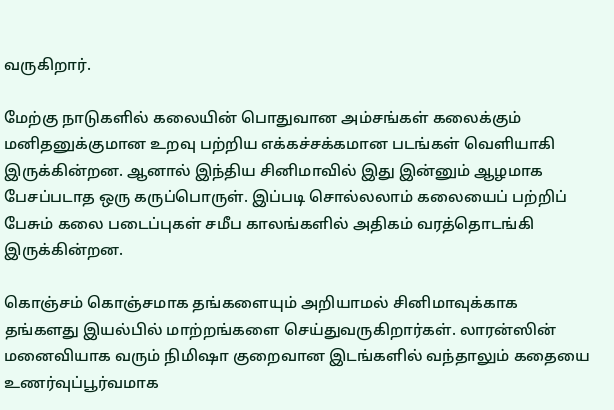வருகிறார்.

மேற்கு நாடுகளில் கலையின் பொதுவான அம்சங்கள் கலைக்கும் மனிதனுக்குமான உறவு பற்றிய எக்கச்சக்கமான படங்கள் வெளியாகி இருக்கின்றன. ஆனால் இந்திய சினிமாவில் இது இன்னும் ஆழமாக பேசப்படாத ஒரு கருப்பொருள். இப்படி சொல்லலாம் கலையைப் பற்றிப் பேசும் கலை படைப்புகள் சமீப காலங்களில் அதிகம் வரத்தொடங்கி இருக்கின்றன.

கொஞ்சம் கொஞ்சமாக தங்களையும் அறியாமல் சினிமாவுக்காக தங்களது இயல்பில் மாற்றங்களை செய்துவருகிறார்கள். லாரன்ஸின் மனைவியாக வரும் நிமிஷா குறைவான இடங்களில் வந்தாலும் கதையை உணர்வுப்பூர்வமாக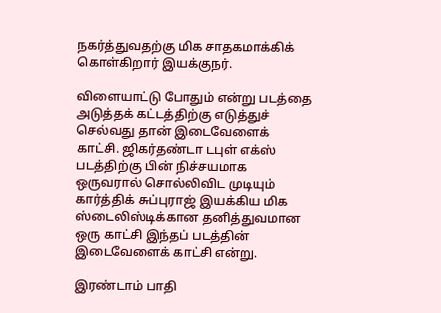நகர்த்துவதற்கு மிக சாதகமாக்கிக் கொள்கிறார் இயக்குநர்.

விளையாட்டு போதும் என்று படத்தை அடுத்தக் கட்டத்திற்கு எடுத்துச் செல்வது தான் இடைவேளைக் காட்சி. ஜிகர்தண்டா டபுள் எக்ஸ் படத்திற்கு பின் நிச்சயமாக ஒருவரால் சொல்லிவிட முடியும் கார்த்திக் சுப்புராஜ் இயக்கிய மிக ஸ்டைலிஸ்டிக்கான தனித்துவமான ஒரு காட்சி இந்தப் படத்தின் இடைவேளைக் காட்சி என்று.

இரண்டாம் பாதி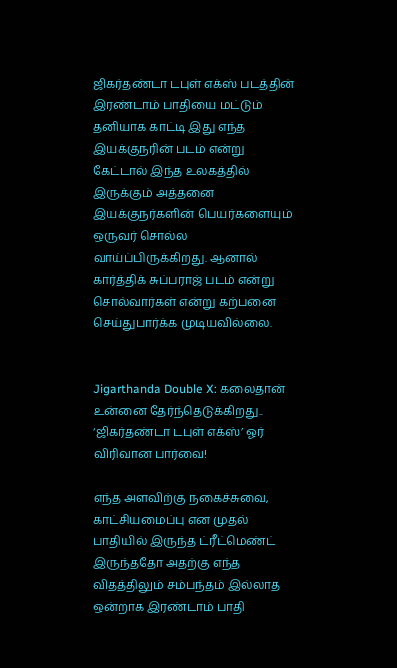ஜிகர்தண்டா டபுள் எக்ஸ் படத்தின் இரண்டாம் பாதியை மட்டும் தனியாக காட்டி இது எந்த இயக்குநரின் படம் என்று கேட்டால் இந்த உலகத்தில் இருக்கும் அத்தனை இயக்குநர்களின் பெயர்களையும் ஒருவர் சொல்ல வாய்ப்பிருக்கிறது. ஆனால் கார்த்திக் சுப்பராஜ் படம் என்று சொல்வார்கள் என்று கற்பனை செய்துபார்க்க முடியவில்லை.


Jigarthanda Double X: கலைதான் உன்னை தேர்ந்தெடுக்கிறது.. ‘ஜிகர்தண்டா டபுள் எக்ஸ்’ ஓர் விரிவான பார்வை!

எந்த அளவிற்கு நகைச்சுவை, காட்சியமைப்பு என முதல் பாதியில் இருந்த ட்ரீட்மெண்ட் இருந்ததோ அதற்கு எந்த விதத்திலும் சம்பந்தம் இல்லாத ஒன்றாக இரண்டாம் பாதி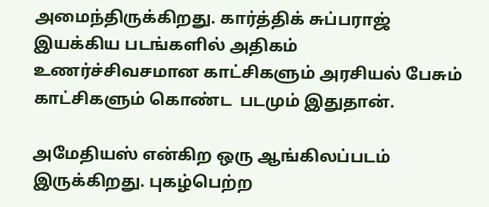அமைந்திருக்கிறது. கார்த்திக் சுப்பராஜ் இயக்கிய படங்களில் அதிகம் உணர்ச்சிவசமான காட்சிகளும் அரசியல் பேசும் காட்சிகளும் கொண்ட  படமும் இதுதான்.

அமேதியஸ் என்கிற ஒரு ஆங்கிலப்படம் இருக்கிறது. புகழ்பெற்ற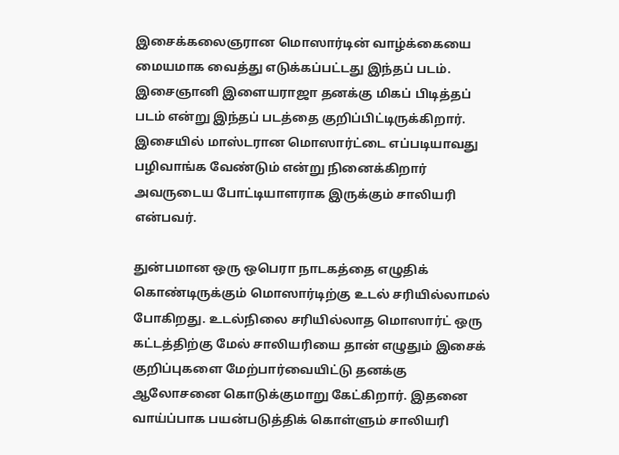இசைக்கலைஞரான மொஸார்டின் வாழ்க்கையை மையமாக வைத்து எடுக்கப்பட்டது இந்தப் படம். இசைஞானி இளையராஜா தனக்கு மிகப் பிடித்தப் படம் என்று இந்தப் படத்தை குறிப்பிட்டிருக்கிறார். இசையில் மாஸ்டரான மொஸார்ட்டை எப்படியாவது பழிவாங்க வேண்டும் என்று நினைக்கிறார் அவருடைய போட்டியாளராக இருக்கும் சாலியரி என்பவர்.

துன்பமான ஒரு ஒபெரா நாடகத்தை எழுதிக் கொண்டிருக்கும் மொஸார்டிற்கு உடல் சரியில்லாமல் போகிறது. உடல்நிலை சரியில்லாத மொஸார்ட் ஒரு கட்டத்திற்கு மேல் சாலியரியை தான் எழுதும் இசைக் குறிப்புகளை மேற்பார்வையிட்டு தனக்கு ஆலோசனை கொடுக்குமாறு கேட்கிறார். இதனை வாய்ப்பாக பயன்படுத்திக் கொள்ளும் சாலியரி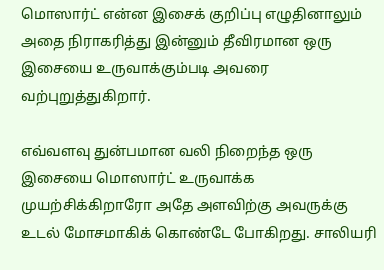மொஸார்ட் என்ன இசைக் குறிப்பு எழுதினாலும் அதை நிராகரித்து இன்னும் தீவிரமான ஒரு இசையை உருவாக்கும்படி அவரை வற்புறுத்துகிறார்.

எவ்வளவு துன்பமான வலி நிறைந்த ஒரு இசையை மொஸார்ட் உருவாக்க முயற்சிக்கிறாரோ அதே அளவிற்கு அவருக்கு உடல் மோசமாகிக் கொண்டே போகிறது. சாலியரி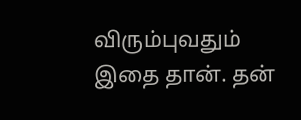விரும்புவதும் இதை தான். தன்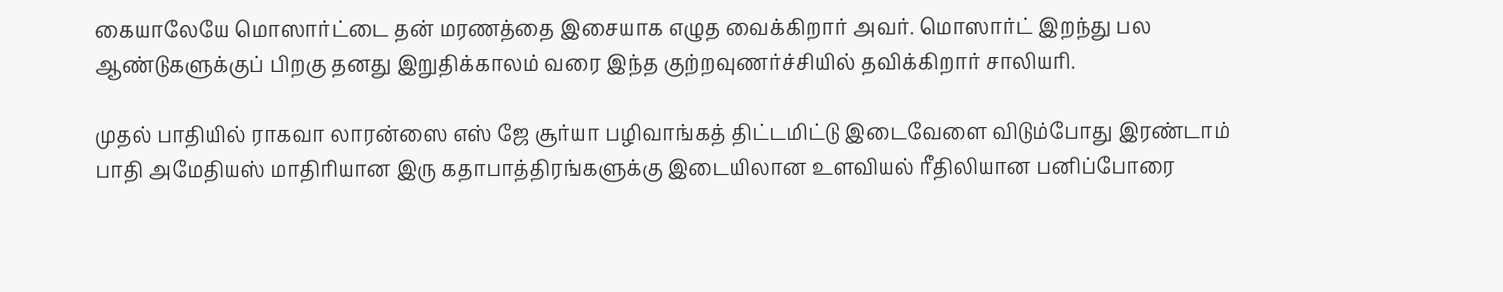கையாலேயே மொஸார்ட்டை தன் மரணத்தை இசையாக எழுத வைக்கிறார் அவர். மொஸார்ட் இறந்து பல ஆண்டுகளுக்குப் பிறகு தனது இறுதிக்காலம் வரை இந்த குற்றவுணர்ச்சியில் தவிக்கிறார் சாலியரி.

முதல் பாதியில் ராகவா லாரன்ஸை எஸ் ஜே சூர்யா பழிவாங்கத் திட்டமிட்டு இடைவேளை விடும்போது இரண்டாம் பாதி அமேதியஸ் மாதிரியான இரு கதாபாத்திரங்களுக்கு இடையிலான உளவியல் ரீதிலியான பனிப்போரை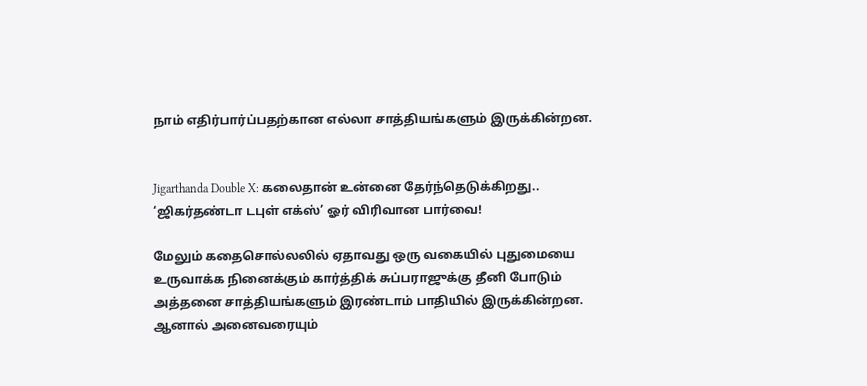நாம் எதிர்பார்ப்பதற்கான எல்லா சாத்தியங்களும் இருக்கின்றன.


Jigarthanda Double X: கலைதான் உன்னை தேர்ந்தெடுக்கிறது.. ‘ஜிகர்தண்டா டபுள் எக்ஸ்’ ஓர் விரிவான பார்வை!

மேலும் கதைசொல்லலில் ஏதாவது ஒரு வகையில் புதுமையை உருவாக்க நினைக்கும் கார்த்திக் சுப்பராஜுக்கு தீனி போடும் அத்தனை சாத்தியங்களும் இரண்டாம் பாதியில் இருக்கின்றன. ஆனால் அனைவரையும்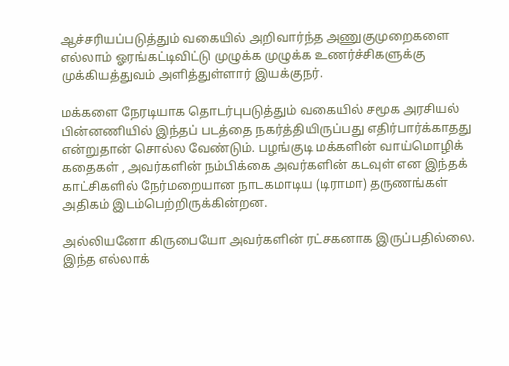ஆச்சரியப்படுத்தும் வகையில் அறிவார்ந்த அணுகுமுறைகளை எல்லாம் ஓரங்கட்டிவிட்டு முழுக்க முழுக்க உணர்ச்சிகளுக்கு முக்கியத்துவம் அளித்துள்ளார் இயக்குநர்.

மக்களை நேரடியாக தொடர்புபடுத்தும் வகையில் சமூக அரசியல் பின்னணியில் இந்தப் படத்தை நகர்த்தியிருப்பது எதிர்பார்க்காதது என்றுதான் சொல்ல வேண்டும். பழங்குடி மக்களின் வாய்மொழிக் கதைகள் , அவர்களின் நம்பிக்கை அவர்களின் கடவுள் என இந்தக் காட்சிகளில் நேர்மறையான நாடகமாடிய (டிராமா) தருணங்கள் அதிகம் இடம்பெற்றிருக்கின்றன.

அல்லியனோ கிருபையோ அவர்களின் ரட்சகனாக இருப்பதில்லை. இந்த எல்லாக்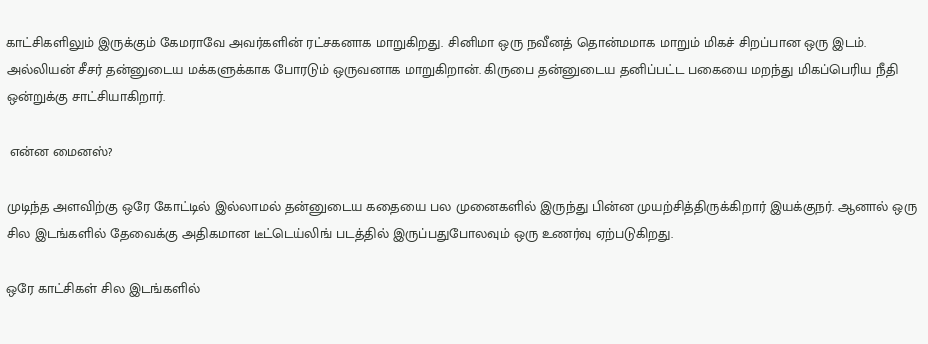காட்சிகளிலும் இருக்கும் கேமராவே அவர்களின் ரட்சகனாக மாறுகிறது. சினிமா ஒரு நவீனத் தொன்மமாக மாறும் மிகச் சிறப்பான ஒரு இடம். அல்லியன் சீசர் தன்னுடைய மக்களுக்காக போரடும் ஒருவனாக மாறுகிறான். கிருபை தன்னுடைய தனிப்பட்ட பகையை மறந்து மிகப்பெரிய நீதி ஒன்றுக்கு சாட்சியாகிறார்.

 என்ன மைனஸ்?

முடிந்த அளவிற்கு ஒரே கோட்டில் இல்லாமல் தன்னுடைய கதையை பல முனைகளில் இருந்து பின்ன முயற்சித்திருக்கிறார் இயக்குநர். ஆனால் ஒரு சில இடங்களில் தேவைக்கு அதிகமான டீட்டெய்லிங் படத்தில் இருப்பதுபோலவும் ஒரு உணர்வு ஏற்படுகிறது.

ஒரே காட்சிகள் சில இடங்களில்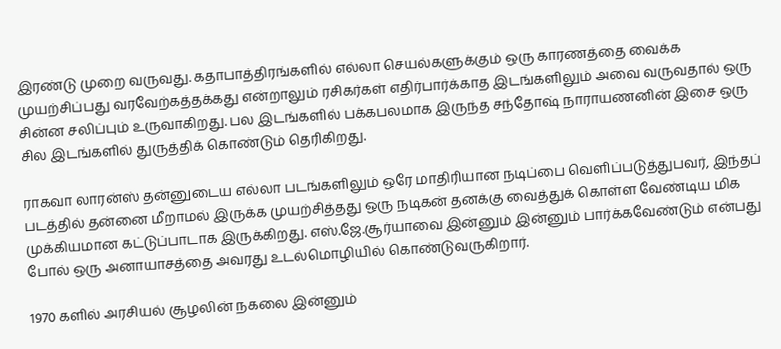இரண்டு முறை வருவது. கதாபாத்திரங்களில் எல்லா செயல்களுக்கும் ஒரு காரணத்தை வைக்க முயற்சிப்பது வரவேற்கத்தக்கது என்றாலும் ரசிகர்கள் எதிர்பார்க்காத இடங்களிலும் அவை வருவதால் ஒரு சின்ன சலிப்பும் உருவாகிறது. பல இடங்களில் பக்கபலமாக இருந்த சந்தோஷ் நாராயணனின் இசை ஒரு சில இடங்களில் துருத்திக் கொண்டும் தெரிகிறது.

ராகவா லாரன்ஸ் தன்னுடைய எல்லா படங்களிலும் ஒரே மாதிரியான நடிப்பை வெளிப்படுத்துபவர், இந்தப் படத்தில் தன்னை மீறாமல் இருக்க முயற்சித்தது ஒரு நடிகன் தனக்கு வைத்துக் கொள்ள வேண்டிய மிக முக்கியமான கட்டுப்பாடாக இருக்கிறது. எஸ்.ஜே.சூர்யாவை இன்னும் இன்னும் பார்க்கவேண்டும் என்பது போல் ஒரு அனாயாசத்தை அவரது உடல்மொழியில் கொண்டுவருகிறார்.

1970 களில் அரசியல் சூழலின் நகலை இன்னும்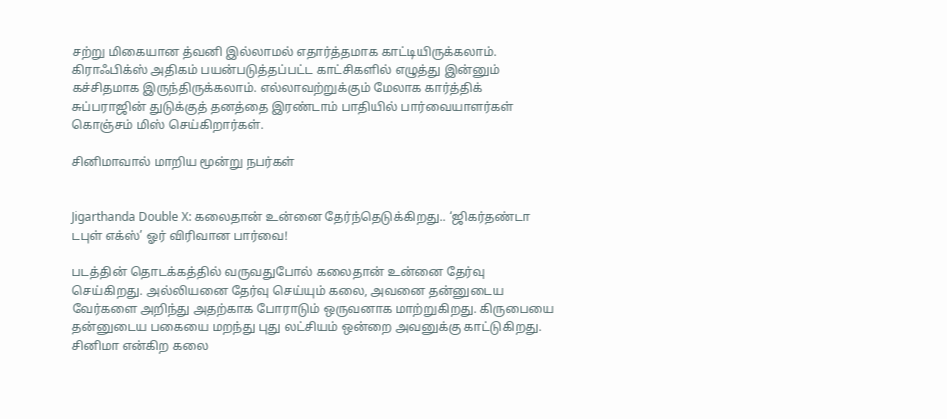சற்று மிகையான த்வனி இல்லாமல் எதார்த்தமாக காட்டியிருக்கலாம். கிராஃபிக்ஸ் அதிகம் பயன்படுத்தப்பட்ட காட்சிகளில் எழுத்து இன்னும் கச்சிதமாக இருந்திருக்கலாம். எல்லாவற்றுக்கும் மேலாக கார்த்திக் சுப்பராஜின் துடுக்குத் தனத்தை இரண்டாம் பாதியில் பார்வையாளர்கள் கொஞ்சம் மிஸ் செய்கிறார்கள்.

சினிமாவால் மாறிய மூன்று நபர்கள்


Jigarthanda Double X: கலைதான் உன்னை தேர்ந்தெடுக்கிறது.. ‘ஜிகர்தண்டா டபுள் எக்ஸ்’ ஓர் விரிவான பார்வை!

படத்தின் தொடக்கத்தில் வருவதுபோல் கலைதான் உன்னை தேர்வு செய்கிறது. அல்லியனை தேர்வு செய்யும் கலை, அவனை தன்னுடைய வேர்களை அறிந்து அதற்காக போராடும் ஒருவனாக மாற்றுகிறது. கிருபையை தன்னுடைய பகையை மறந்து புது லட்சியம் ஒன்றை அவனுக்கு காட்டுகிறது. சினிமா என்கிற கலை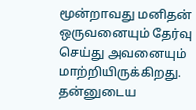மூன்றாவது மனிதன் ஒருவனையும் தேர்வு செய்து அவனையும் மாற்றியிருக்கிறது. தன்னுடைய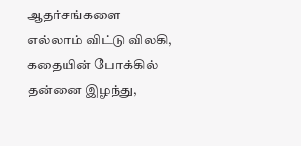ஆதர்சங்களை எல்லாம் விட்டு விலகி, கதையின் போக்கில் தன்னை இழந்து,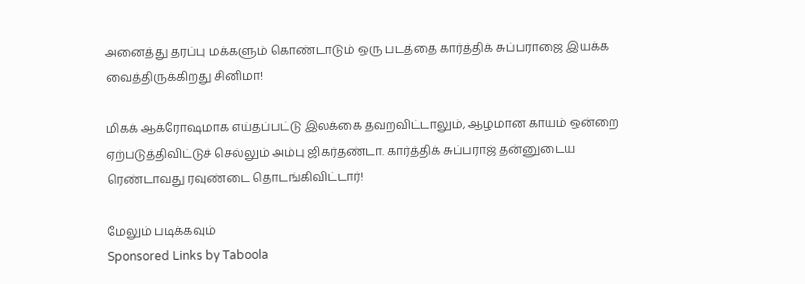அனைத்து தரப்பு மக்களும் கொண்டாடும் ஒரு படத்தை கார்த்திக் சுப்பராஜை இயக்க வைத்திருக்கிறது சினிமா!

மிகக் ஆக்ரோஷமாக எய்தப்பட்டு இலக்கை தவறவிட்டாலும், ஆழமான காயம் ஒன்றை ஏற்படுத்திவிட்டுச் செல்லும் அம்பு ஜிகர்தண்டா. கார்த்திக் சுப்பராஜ் தன்னுடைய ரெண்டாவது ரவுண்டை தொடங்கிவிட்டார்!

மேலும் படிக்கவும்
Sponsored Links by Taboola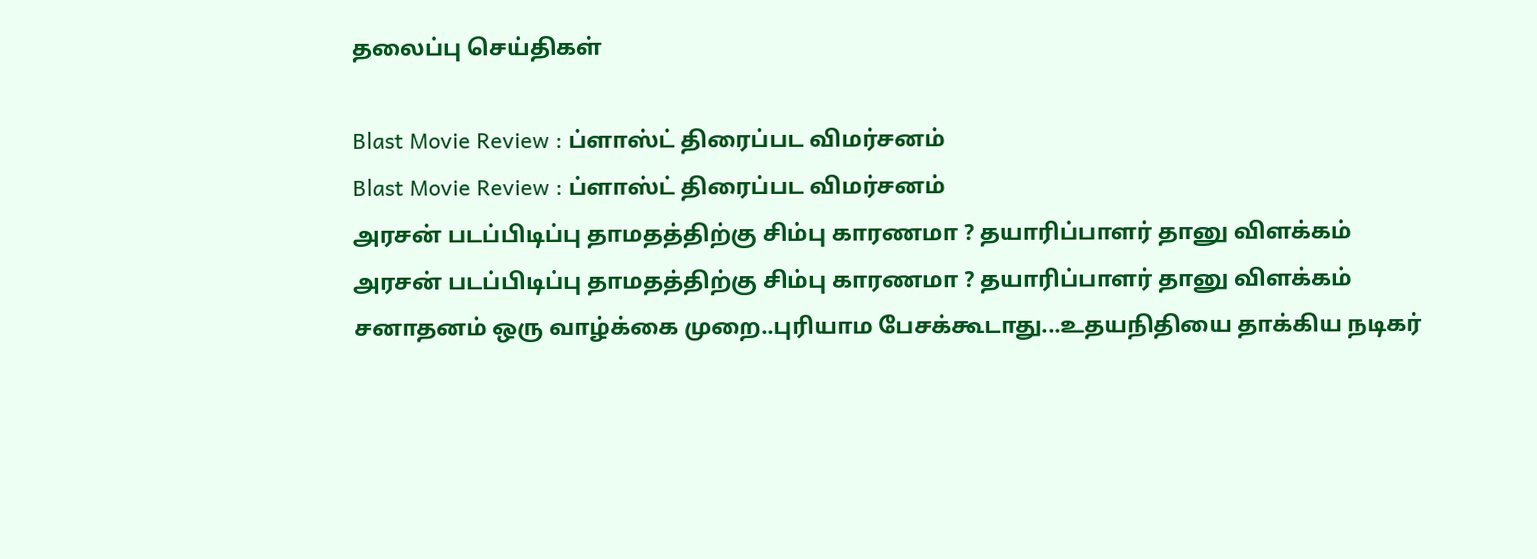தலைப்பு செய்திகள்

Blast Movie Review : ப்ளாஸ்ட் திரைப்பட விமர்சனம்
Blast Movie Review : ப்ளாஸ்ட் திரைப்பட விமர்சனம்
அரசன் படப்பிடிப்பு தாமதத்திற்கு சிம்பு காரணமா ? தயாரிப்பாளர் தானு விளக்கம்
அரசன் படப்பிடிப்பு தாமதத்திற்கு சிம்பு காரணமா ? தயாரிப்பாளர் தானு விளக்கம்
சனாதனம் ஒரு வாழ்க்கை முறை..புரியாம பேசக்கூடாது...உதயநிதியை தாக்கிய நடிகர்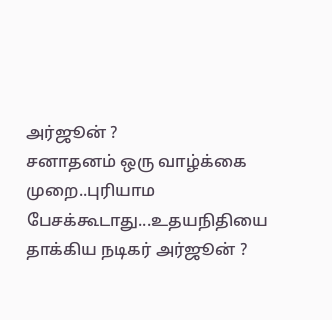அர்ஜூன் ?
சனாதனம் ஒரு வாழ்க்கை முறை..புரியாம பேசக்கூடாது...உதயநிதியை தாக்கிய நடிகர் அர்ஜூன் ?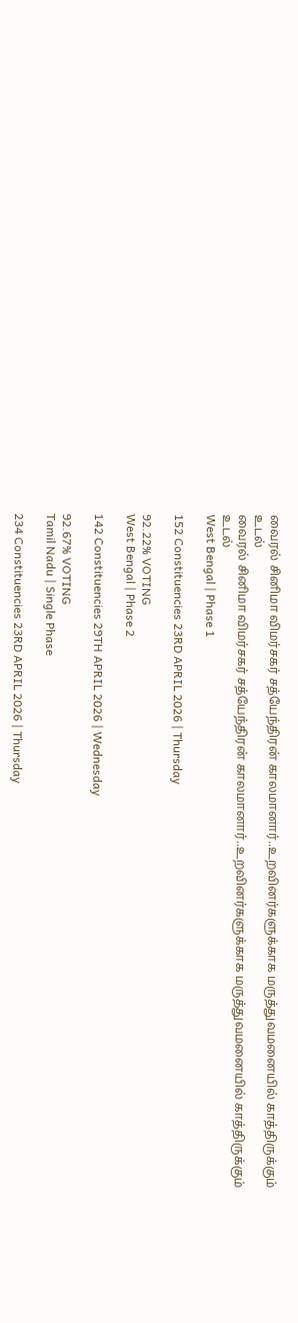வைரல் சினிமா விமர்சகர் சத்யேந்திரன் காலமானார்..உறவினர்களுக்காக மருத்துவமனையில் காத்திருக்கும் உடல்
வைரல் சினிமா விமர்சகர் சத்யேந்திரன் காலமானார்..உறவினர்களுக்காக மருத்துவமனையில் காத்திருக்கும் உடல்
West Bengal | Phase 1

152 Constituencies 23RD APRIL 2026 | Thursday

92.22% VOTING
West Bengal | Phase 2

142 Constituencies 29TH APRIL 2026 | Wednesday

92.67% VOTING
Tamil Nadu | Single Phase

234 Constituencies 23RD APRIL 2026 | Thursday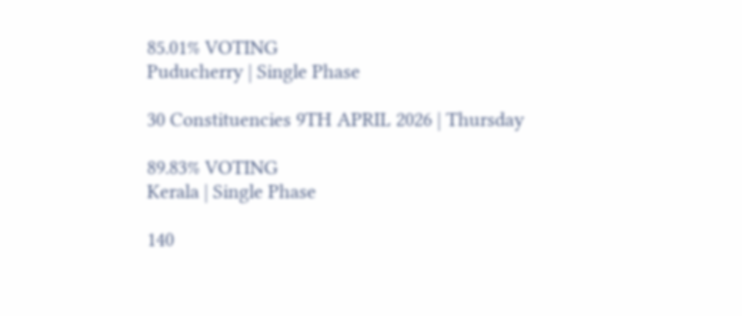85.01% VOTING
Puducherry | Single Phase

30 Constituencies 9TH APRIL 2026 | Thursday

89.83% VOTING
Kerala | Single Phase

140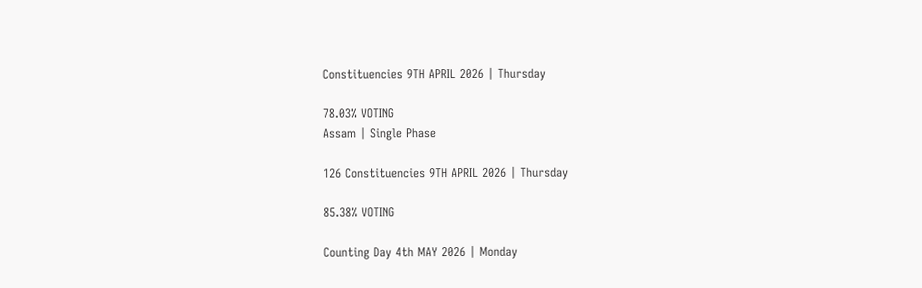Constituencies 9TH APRIL 2026 | Thursday

78.03% VOTING
Assam | Single Phase

126 Constituencies 9TH APRIL 2026 | Thursday

85.38% VOTING

Counting Day 4th MAY 2026 | Monday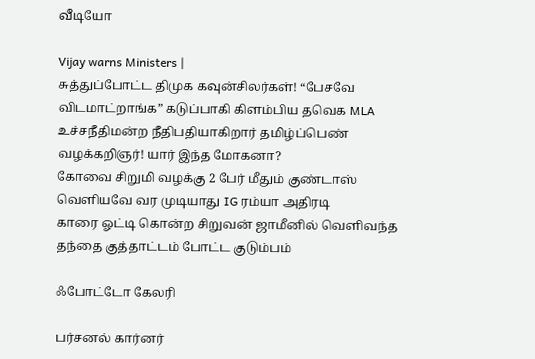வீடியோ

Vijay warns Ministers |
சுத்துப்போட்ட திமுக கவுன்சிலர்கள்! “பேசவே விடமாட்றாங்க” கடுப்பாகி கிளம்பிய தவெக MLA
உச்சநீதிமன்ற நீதிபதியாகிறார் தமிழ்ப்பெண் வழக்கறிஞர்! யார் இந்த மோகனா?
கோவை சிறுமி வழக்கு 2 பேர் மீதும் குண்டாஸ் வெளியவே வர முடியாது IG ரம்யா அதிரடி
காரை ஓட்டி கொன்ற சிறுவன் ஜாமீனில் வெளிவந்த தந்தை குத்தாட்டம் போட்ட குடும்பம்

ஃபோட்டோ கேலரி

பர்சனல் கார்னர்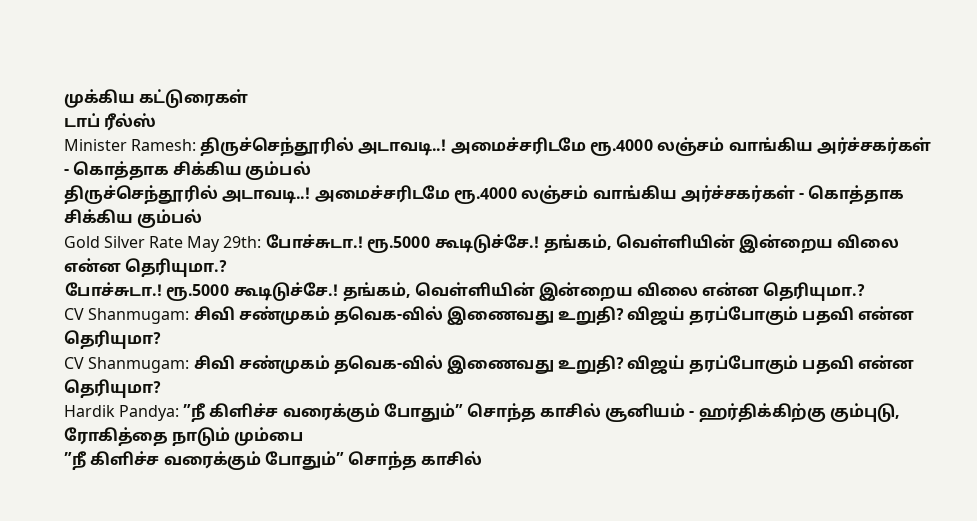முக்கிய கட்டுரைகள்
டாப் ரீல்ஸ்
Minister Ramesh: திருச்செந்தூரில் அடாவடி..! அமைச்சரிடமே ரூ.4000 லஞ்சம் வாங்கிய அர்ச்சகர்கள் - கொத்தாக சிக்கிய கும்பல்
திருச்செந்தூரில் அடாவடி..! அமைச்சரிடமே ரூ.4000 லஞ்சம் வாங்கிய அர்ச்சகர்கள் - கொத்தாக சிக்கிய கும்பல்
Gold Silver Rate May 29th: போச்சுடா.! ரூ.5000 கூடிடுச்சே.! தங்கம், வெள்ளியின் இன்றைய விலை என்ன தெரியுமா.?
போச்சுடா.! ரூ.5000 கூடிடுச்சே.! தங்கம், வெள்ளியின் இன்றைய விலை என்ன தெரியுமா.?
CV Shanmugam: சிவி சண்முகம் தவெக-வில் இணைவது உறுதி? விஜய் தரப்போகும் பதவி என்ன தெரியுமா?
CV Shanmugam: சிவி சண்முகம் தவெக-வில் இணைவது உறுதி? விஜய் தரப்போகும் பதவி என்ன தெரியுமா?
Hardik Pandya: ”நீ கிளிச்ச வரைக்கும் போதும்” சொந்த காசில் சூனியம் - ஹர்திக்கிற்கு கும்புடு, ரோகித்தை நாடும் மும்பை
”நீ கிளிச்ச வரைக்கும் போதும்” சொந்த காசில்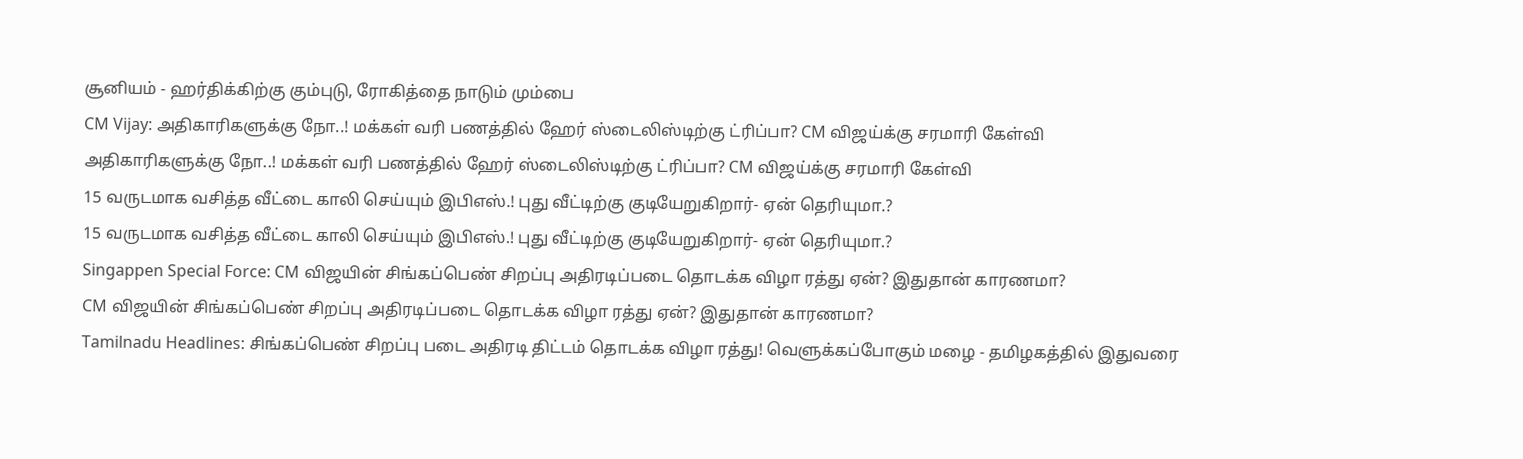சூனியம் - ஹர்திக்கிற்கு கும்புடு, ரோகித்தை நாடும் மும்பை
CM Vijay: அதிகாரிகளுக்கு நோ..! மக்கள் வரி பணத்தில் ஹேர் ஸ்டைலிஸ்டிற்கு ட்ரிப்பா? CM விஜய்க்கு சரமாரி கேள்வி
அதிகாரிகளுக்கு நோ..! மக்கள் வரி பணத்தில் ஹேர் ஸ்டைலிஸ்டிற்கு ட்ரிப்பா? CM விஜய்க்கு சரமாரி கேள்வி
15 வருடமாக வசித்த வீட்டை காலி செய்யும் இபிஎஸ்.! புது வீட்டிற்கு குடியேறுகிறார்- ஏன் தெரியுமா.?
15 வருடமாக வசித்த வீட்டை காலி செய்யும் இபிஎஸ்.! புது வீட்டிற்கு குடியேறுகிறார்- ஏன் தெரியுமா.?
Singappen Special Force: CM விஜயின் சிங்கப்பெண் சிறப்பு அதிரடிப்படை தொடக்க விழா ரத்து ஏன்? இதுதான் காரணமா?
CM விஜயின் சிங்கப்பெண் சிறப்பு அதிரடிப்படை தொடக்க விழா ரத்து ஏன்? இதுதான் காரணமா?
Tamilnadu Headlines: சிங்கப்பெண் சிறப்பு படை அதிரடி திட்டம் தொடக்க விழா ரத்து! வெளுக்கப்போகும் மழை - தமிழகத்தில் இதுவரை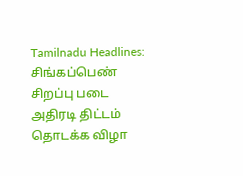Tamilnadu Headlines: சிங்கப்பெண் சிறப்பு படை அதிரடி திட்டம் தொடக்க விழா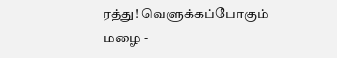ரத்து! வெளுக்கப்போகும் மழை -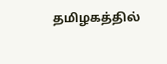தமிழகத்தில்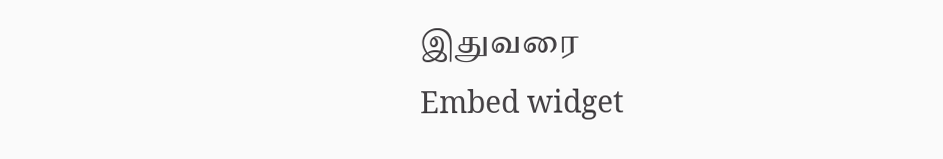இதுவரை
Embed widget